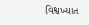વિશ્વખ્યાત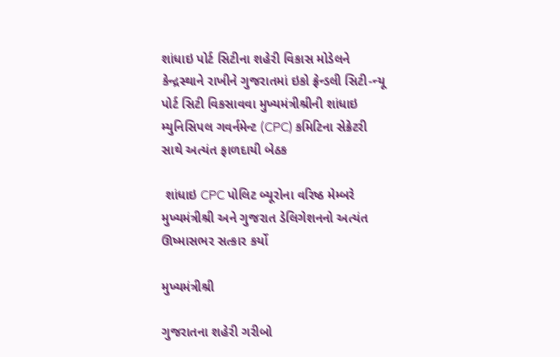શાંધાઇ પોર્ટ સિટીના શહેરી વિકાસ મોડેલને કેન્દ્રસ્થાને રાખીને ગુજરાતમાં ઇકો ફ્રેન્ડલી સિટી-ન્યૂ પોર્ટ સિટી વિકસાવવા મુખ્યમંત્રીશ્રીની શાંધાઇ મ્યુનિસિપલ ગવર્નમેન્ટ (CPC) કમિટિના સેક્રેટરી સાથે અત્યંત ફાળદાયી બેઠક

 શાંધાઇ CPC પોલિટ બ્યૂરોના વરિષ્ઠ મેમ્બરે મુખ્યમંત્રીશ્રી અને ગુજરાત ડેલિગેશનનો અત્યંત ઊષ્માસભર સત્કાર કર્યો

મુખ્યમંત્રીશ્રી

ગુજરાતના શહેરી ગરીબો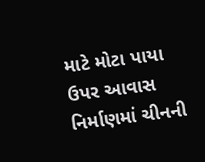માટે મોટા પાયા ઉપર આવાસ નિર્માણમાં ચીનની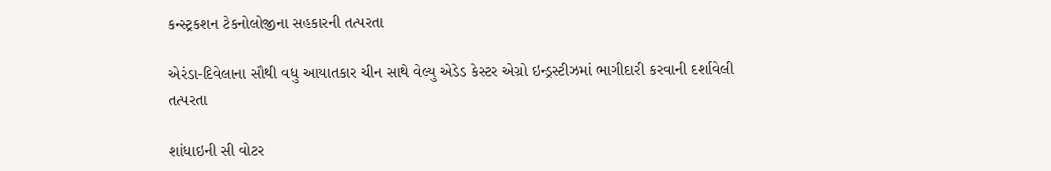કન્સ્ટ્રકશન ટેકનોલોજીના સહકારની તત્પરતા

એરંડા-દિવેલાના સૌથી વધુ આયાતકાર ચીન સાથે વેલ્યુ એડેડ કેસ્ટર એગ્રો ઇન્ડ્રસ્ટીઝમાં ભાગીદારી કરવાની દર્શાવેલી તત્પરતા

શાંધાઇની સી વોટર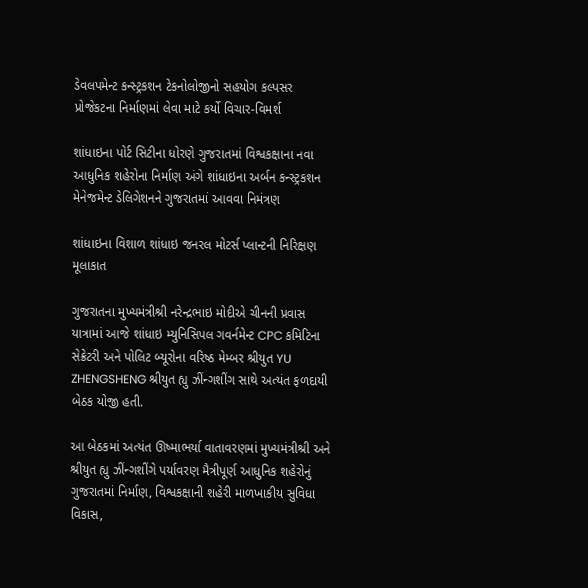ડેવલપમેન્ટ કન્સ્ટ્રકશન ટેકનોલોજીનો સહયોગ કલ્પસર પ્રોજેકટના નિર્માણમાં લેવા માટે કર્યો વિચાર-વિમર્શ

શાંધાઇના પોર્ટ સિટીના ધોરણે ગુજરાતમાં વિશ્વકક્ષાના નવા આધુનિક શહેરોના નિર્માણ અંગે શાંધાઇના અર્બન કન્સ્ટ્રકશન મેનેજમેન્ટ ડેલિગેશનને ગુજરાતમાં આવવા નિમંત્રણ

શાંધાઇના વિશાળ શાંધાઇ જનરલ મોટર્સ પ્લાન્ટની નિરિક્ષણ મૂલાકાત

ગુજરાતના મુખ્યમંત્રીશ્રી નરેન્દ્રભાઇ મોદીએ ચીનની પ્રવાસ યાત્રામાં આજે શાંધાઇ મ્યુનિસિપલ ગવર્નમેન્ટ CPC કમિટિના સેક્રેટરી અને પોલિટ બ્યૂરોના વરિષ્ઠ મેમ્બર શ્રીયુત YU ZHENGSHENG શ્રીયુત હ્યુ ઝીંન્ગશીંગ સાથે અત્યંત ફળદાયી બેઠક યોજી હતી.

આ બેઠકમાં અત્યંત ઊષ્માભર્યા વાતાવરણમાં મુખ્યમંત્રીશ્રી અને શ્રીયુત હ્યુ ઝીંન્ગશીંગે પર્યાવરણ મૈત્રીપૂર્ણ આધુનિક શહેરોનું ગુજરાતમાં નિર્માણ, વિશ્વકક્ષાની શહેરી માળખાકીય સુવિધા વિકાસ,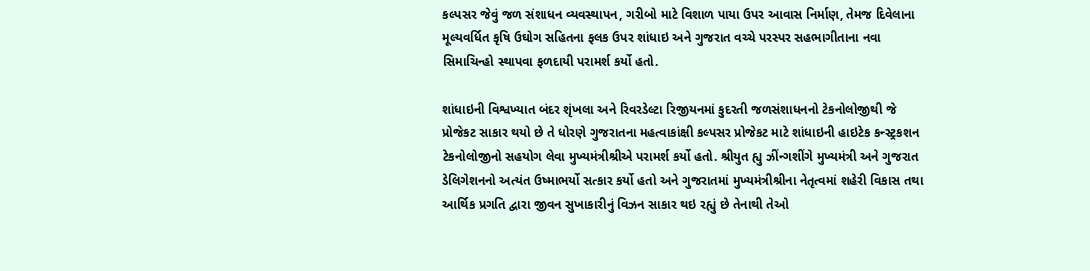કલ્પસર જેવું જળ સંશાધન વ્યવસ્થાપન, ગરીબો માટે વિશાળ પાયા ઉપર આવાસ નિર્માણ, તેમજ દિવેલાના મૂલ્યવર્ધિત કૃષિ ઉઘોગ સહિતના ફલક ઉપર શાંધાઇ અને ગુજરાત વચ્ચે પરસ્પર સહભાગીતાના નવા સિમાચિન્હો સ્થાપવા ફળદાયી પરામર્શ કર્યો હતો.

શાંધાઇની વિશ્વખ્યાત બંદર શૃંખલા અને રિવરડેલ્ટા રિજીયનમાં કુદરતી જળસંશાધનનો ટેકનોલોજીથી જે પ્રોજેકટ સાકાર થયો છે તે ધોરણે ગુજરાતના મહત્વાકાંક્ષી કલ્પસર પ્રોજેકટ માટે શાંધાઇની હાઇટેક કન્સ્ટ્રકશન ટેકનોલોજીનો સહયોગ લેવા મુખ્યમંત્રીશ્રીએ પરામર્શ કર્યો હતો. શ્રીયુત હ્યુ ઝીંન્ગશીંગે મુખ્યમંત્રી અને ગુજરાત ડેલિગેશનનો અત્યંત ઉષ્માભર્યો સત્કાર કર્યો હતો અને ગુજરાતમાં મુખ્યમંત્રીશ્રીના નેતૃત્વમાં શહેરી વિકાસ તથા આર્થિક પ્રગતિ દ્વારા જીવન સુખાકારીનું વિઝન સાકાર થઇ રહ્યું છે તેનાથી તેઓ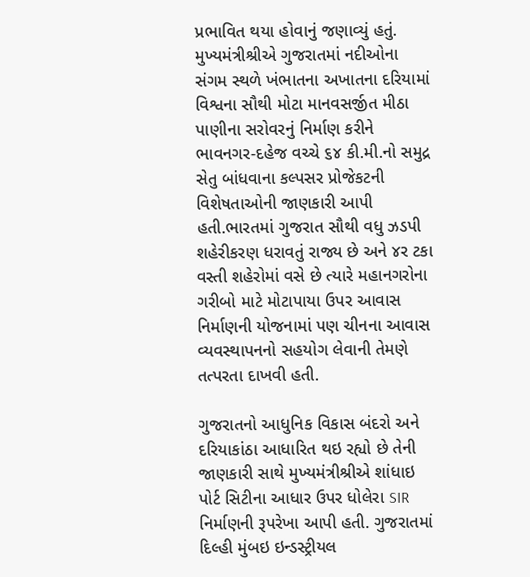પ્રભાવિત થયા હોવાનું જણાવ્યું હતું. મુખ્યમંત્રીશ્રીએ ગુજરાતમાં નદીઓના સંગમ સ્થળે ખંભાતના અખાતના દરિયામાં વિશ્વના સૌથી મોટા માનવસર્જીત મીઠા પાણીના સરોવરનું નિર્માણ કરીને ભાવનગર-દહેજ વચ્ચે ૬૪ કી.મી.નો સમુદ્ર સેતુ બાંધવાના કલ્પસર પ્રોજેકટની વિશેષતાઓની જાણકારી આપી હતી.ભારતમાં ગુજરાત સૌથી વધુ ઝડપી શહેરીકરણ ધરાવતું રાજ્ય છે અને ૪ર ટકા વસ્તી શહેરોમાં વસે છે ત્યારે મહાનગરોના ગરીબો માટે મોટાપાયા ઉપર આવાસ નિર્માણની યોજનામાં પણ ચીનના આવાસ વ્યવસ્થાપનનો સહયોગ લેવાની તેમણે તત્પરતા દાખવી હતી.

ગુજરાતનો આધુનિક વિકાસ બંદરો અને દરિયાકાંઠા આધારિત થઇ રહ્યો છે તેની જાણકારી સાથે મુખ્યમંત્રીશ્રીએ શાંધાઇ પોર્ટ સિટીના આધાર ઉપર ધોલેરા SIR નિર્માણની રૂપરેખા આપી હતી. ગુજરાતમાં દિલ્હી મુંબઇ ઇન્ડસ્ટ્રીયલ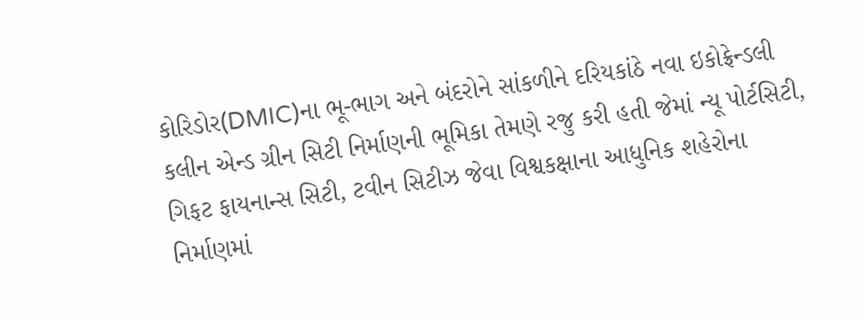કોરિડોર(DMIC)ના ભૂ-ભાગ અને બંદરોને સાંકળીને દરિયકાંઠે નવા ઇકોફ્રેન્ડલી કલીન એન્ડ ગ્રીન સિટી નિર્માણની ભૂમિકા તેમણે રજુ કરી હતી જેમાં ન્યૂ પોર્ટસિટી, ગિફટ ફાયનાન્સ સિટી, ટવીન સિટીઝ જેવા વિશ્વકક્ષાના આધુનિક શહેરોના નિર્માણમાં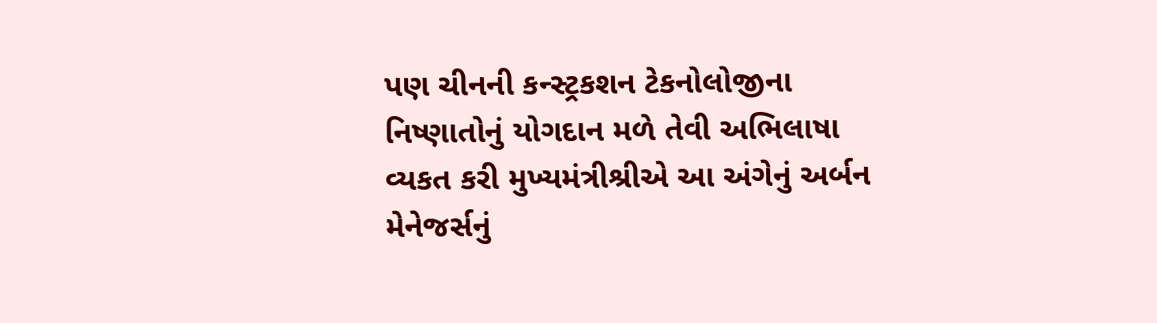પણ ચીનની કન્સ્ટ્રકશન ટેકનોલોજીના નિષ્ણાતોનું યોગદાન મળે તેવી અભિલાષા વ્યકત કરી મુખ્યમંત્રીશ્રીએ આ અંગેનું અર્બન મેનેજર્સનું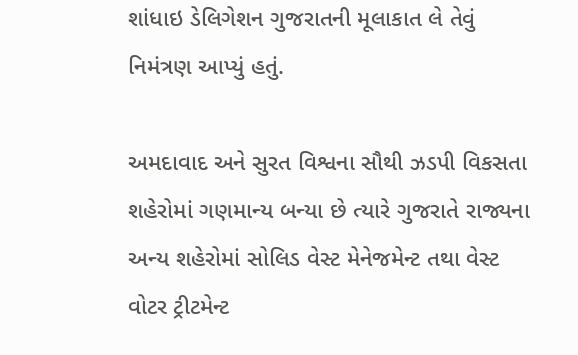શાંધાઇ ડેલિગેશન ગુજરાતની મૂલાકાત લે તેવું નિમંત્રણ આપ્યું હતું.

અમદાવાદ અને સુરત વિશ્વના સૌથી ઝડપી વિકસતા શહેરોમાં ગણમાન્ય બન્યા છે ત્યારે ગુજરાતે રાજ્યના અન્ય શહેરોમાં સોલિડ વેસ્ટ મેનેજમેન્ટ તથા વેસ્ટ વોટર ટ્રીટમેન્ટ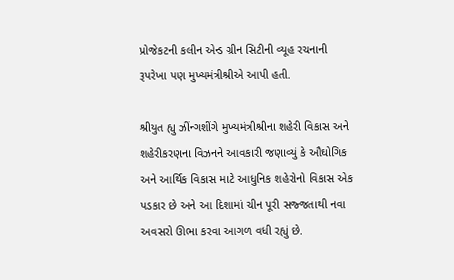પ્રોજેકટની કલીન એન્ડ ગ્રીન સિટીની વ્યૂહ રચનાની રૂપરેખા પણ મુખ્યમંત્રીશ્રીએ આપી હતી.

શ્રીયુત હ્યુ ઝીંન્ગશીંગે મુખ્યમંત્રીશ્રીના શહેરી વિકાસ અને શહેરીકરણના વિઝનને આવકારી જણાવ્યું કે ઔઘોગિક અને આર્થિક વિકાસ માટે આધુનિક શહેરોનો વિકાસ એક પડકાર છે અને આ દિશામાં ચીન પૂરી સજ્જતાથી નવા અવસરો ઊભા કરવા આગળ વધી રહ્યું છે.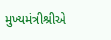મુખ્યમંત્રીશ્રીએ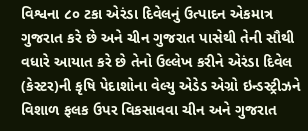વિશ્વના ૮૦ ટકા એરંડા દિવેલનું ઉત્પાદન એકમાત્ર ગુજરાત કરે છે અને ચીન ગુજરાત પાસેથી તેની સૌથી વધારે આયાત કરે છે તેનો ઉલ્લેખ કરીને એરંડા દિવેલ (કેસ્ટર)ની કૃષિ પેદાશોના વેલ્યુ એડેડ એગ્રો ઇન્ડસ્ટ્રીઝને વિશાળ ફલક ઉપર વિકસાવવા ચીન અને ગુજરાત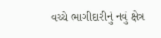વચ્ચે ભાગીદારીનું નવું ક્ષેત્ર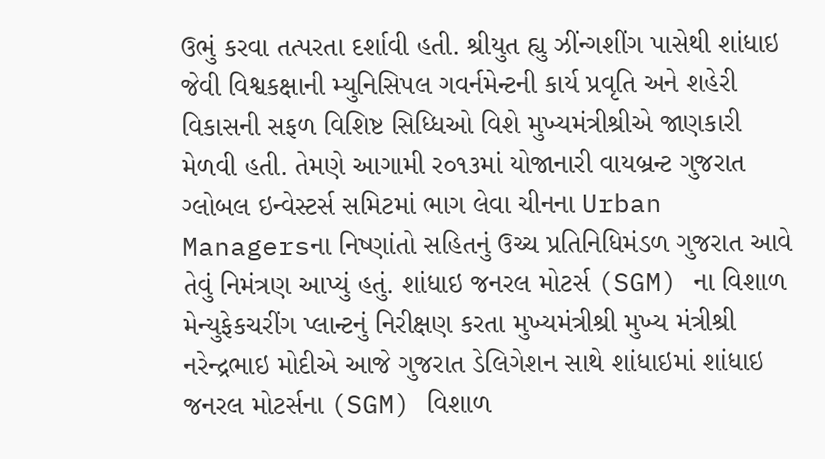ઉભું કરવા તત્પરતા દર્શાવી હતી. શ્રીયુત હ્યુ ઝીંન્ગશીંગ પાસેથી શાંધાઇ જેવી વિશ્વકક્ષાની મ્યુનિસિપલ ગવર્નમેન્ટની કાર્ય પ્રવૃતિ અને શહેરી વિકાસની સફળ વિશિષ્ટ સિધ્ધિઓ વિશે મુખ્યમંત્રીશ્રીએ જાણકારી મેળવી હતી. તેમણે આગામી ર૦૧૩માં યોજાનારી વાયબ્રન્ટ ગુજરાત ગ્લોબલ ઇન્વેસ્ટર્સ સમિટમાં ભાગ લેવા ચીનના Urban Managersના નિષ્ણાંતો સહિતનું ઉચ્ચ પ્રતિનિધિમંડળ ગુજરાત આવે તેવું નિમંત્રણ આપ્યું હતું. શાંધાઇ જનરલ મોટર્સ (SGM) ના વિશાળ મેન્યુફેકચરીંગ પ્લાન્ટનું નિરીક્ષણ કરતા મુખ્યમંત્રીશ્રી મુખ્ય મંત્રીશ્રી નરેન્દ્રભાઇ મોદીએ આજે ગુજરાત ડેલિગેશન સાથે શાંધાઇમાં શાંધાઇ જનરલ મોટર્સના (SGM) વિશાળ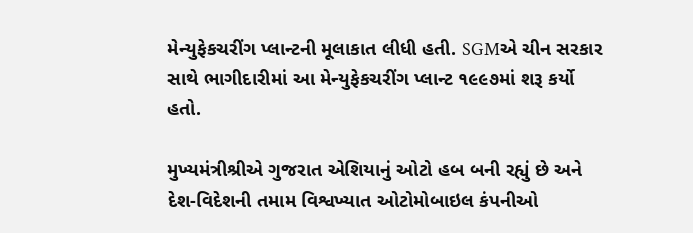મેન્યુફેકચરીંગ પ્લાન્ટની મૂલાકાત લીધી હતી. SGMએ ચીન સરકાર સાથે ભાગીદારીમાં આ મેન્યુફેકચરીંગ પ્લાન્ટ ૧૯૯૭માં શરૂ કર્યો હતો.

મુખ્યમંત્રીશ્રીએ ગુજરાત એશિયાનું ઓટો હબ બની રહ્યું છે અને દેશ-વિદેશની તમામ વિશ્વખ્યાત ઓટોમોબાઇલ કંપનીઓ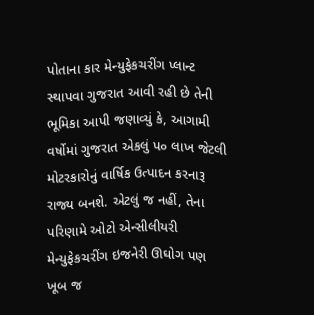પોતાના કાર મેન્યુફેકચરીંગ પ્લાન્ટ સ્થાપવા ગુજરાત આવી રહી છે તેની ભૂમિકા આપી જણાવ્યું કે, આગામી વર્ષોમાં ગુજરાત એકલું પ૦ લાખ જેટલી મોટરકારોનું વાર્ષિક ઉત્પાદન કરનારૂ રાજ્ય બનશે. એટલું જ નહીં, તેના પરિણામે ઓટો એન્સીલીયરી મેન્યુફેકચરીંગ ઇજનેરી ઊઘોગ પણ ખૂબ જ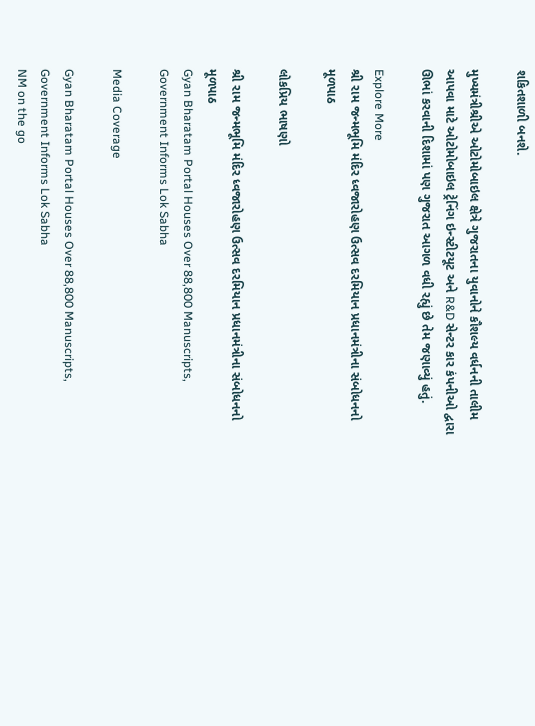શકિતશાળી બનશે.

મુખ્યમંત્રીશ્રીએ ઓટોમોબાઇલ ક્ષેત્રે ગુજરાતના યુવાનોને કૌશલ્ય વર્ધનની તાલીમ આપવા માટે ઓટોમોબાઇલ ટ્રેનિંગ ઇન્સ્ટીટયૂટ અને R&D સેન્ટર કાર કંપનીઓ દ્વારા ઊભાં કરવાની દિશામાં પણ ગુજરાત આગળ વધી રહ્યું છે તેમ જણાવ્યું હતું.

Explore More
શ્રી રામ જન્મભૂમિ મંદિર ધ્વજારોહણ ઉત્સવ દરમિયાન પ્રધાનમંત્રીના સંબોધનનો મૂળપાઠ

લોકપ્રિય ભાષણો

શ્રી રામ જન્મભૂમિ મંદિર ધ્વજારોહણ ઉત્સવ દરમિયાન પ્રધાનમંત્રીના સંબોધનનો મૂળપાઠ
Gyan Bharatam Portal Houses Over 88,800 Manuscripts, Government Informs Lok Sabha

Media Coverage

Gyan Bharatam Portal Houses Over 88,800 Manuscripts, Government Informs Lok Sabha
NM on the go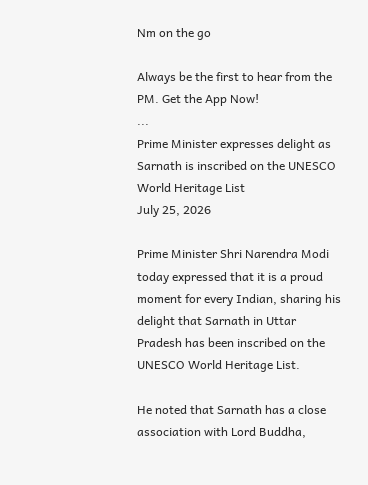Nm on the go

Always be the first to hear from the PM. Get the App Now!
...
Prime Minister expresses delight as Sarnath is inscribed on the UNESCO World Heritage List
July 25, 2026

Prime Minister Shri Narendra Modi today expressed that it is a proud moment for every Indian, sharing his delight that Sarnath in Uttar Pradesh has been inscribed on the UNESCO World Heritage List.

He noted that Sarnath has a close association with Lord Buddha,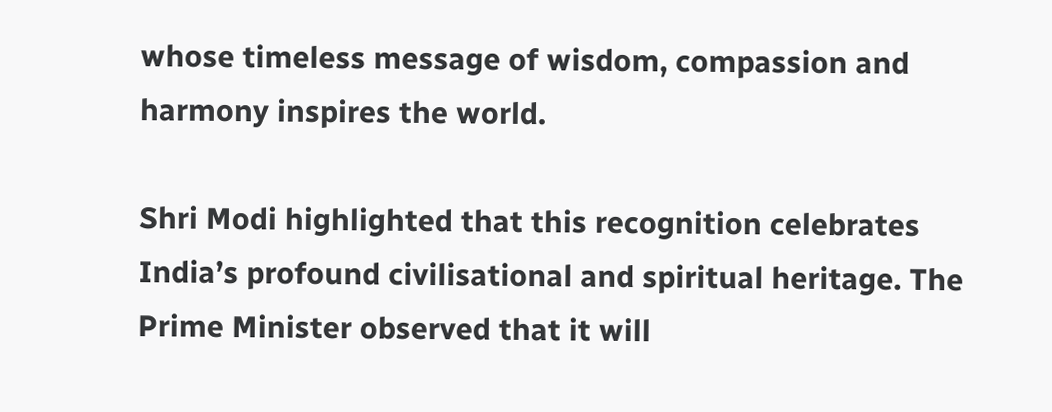whose timeless message of wisdom, compassion and harmony inspires the world.

Shri Modi highlighted that this recognition celebrates India’s profound civilisational and spiritual heritage. The Prime Minister observed that it will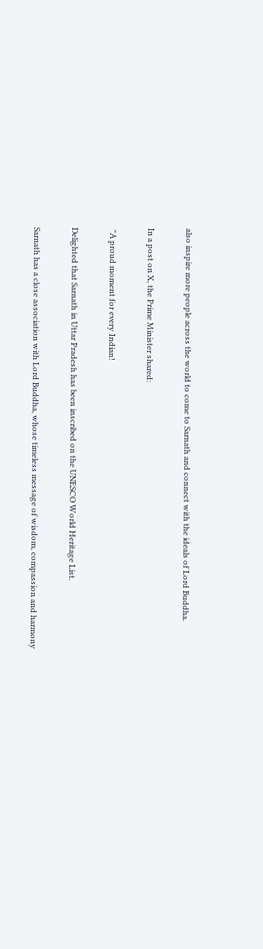also inspire more people across the world to come to Sarnath and connect with the ideals of Lord Buddha.

In a post on X, the Prime Minister shared:

 "A proud moment for every Indian!

Delighted that Sarnath in Uttar Pradesh has been inscribed on the UNESCO World Heritage List.

Sarnath has a close association with Lord Buddha, whose timeless message of wisdom, compassion and harmony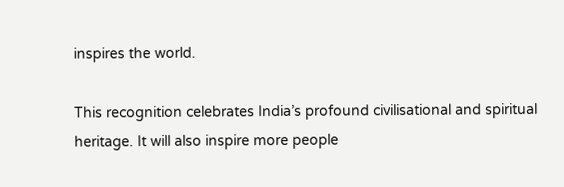inspires the world.

This recognition celebrates India’s profound civilisational and spiritual heritage. It will also inspire more people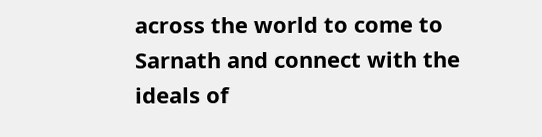across the world to come to Sarnath and connect with the ideals of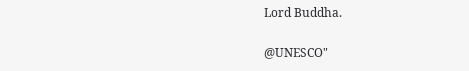Lord Buddha.

@UNESCO"